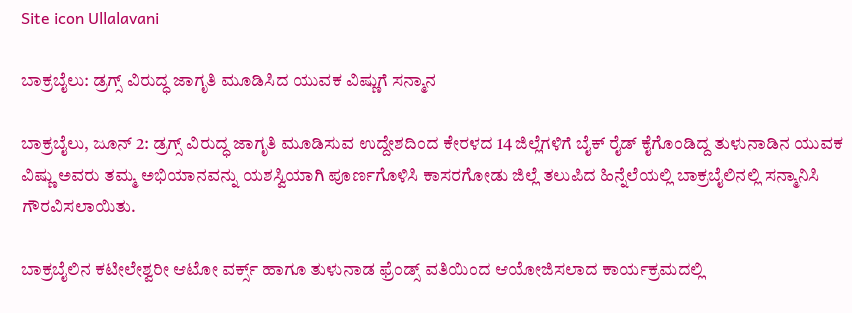Site icon Ullalavani

ಬಾಕ್ರಬೈಲು: ಡ್ರಗ್ಸ್ ವಿರುದ್ಧ ಜಾಗೃತಿ ಮೂಡಿಸಿದ ಯುವಕ ವಿಷ್ಣುಗೆ ಸನ್ಮಾನ

ಬಾಕ್ರಬೈಲು, ಜೂನ್ 2: ಡ್ರಗ್ಸ್ ವಿರುದ್ಧ ಜಾಗೃತಿ ಮೂಡಿಸುವ ಉದ್ದೇಶದಿಂದ ಕೇರಳದ 14 ಜಿಲ್ಲೆಗಳಿಗೆ ಬೈಕ್ ರೈಡ್ ಕೈಗೊಂಡಿದ್ದ ತುಳುನಾಡಿನ ಯುವಕ ವಿಷ್ಣು ಅವರು ತಮ್ಮ ಅಭಿಯಾನವನ್ನು ಯಶಸ್ವಿಯಾಗಿ ಪೂರ್ಣಗೊಳಿಸಿ ಕಾಸರಗೋಡು ಜಿಲ್ಲೆ ತಲುಪಿದ ಹಿನ್ನೆಲೆಯಲ್ಲಿ ಬಾಕ್ರಬೈಲಿನಲ್ಲಿ ಸನ್ಮಾನಿಸಿ ಗೌರವಿಸಲಾಯಿತು.

ಬಾಕ್ರಬೈಲಿನ ಕಟೀಲೇಶ್ವರೀ ಆಟೋ ವರ್ಕ್ಸ್ ಹಾಗೂ ತುಳುನಾಡ ಫ್ರೆಂಡ್ಸ್ ವತಿಯಿಂದ ಆಯೋಜಿಸಲಾದ ಕಾರ್ಯಕ್ರಮದಲ್ಲಿ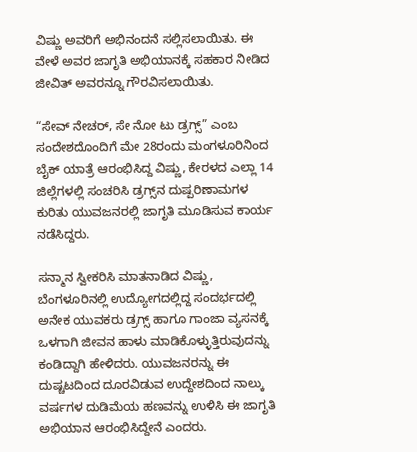ವಿಷ್ಣು ಅವರಿಗೆ ಅಭಿನಂದನೆ ಸಲ್ಲಿಸಲಾಯಿತು. ಈ ವೇಳೆ ಅವರ ಜಾಗೃತಿ ಅಭಿಯಾನಕ್ಕೆ ಸಹಕಾರ ನೀಡಿದ ಜೀವಿತ್ ಅವರನ್ನೂ ಗೌರವಿಸಲಾಯಿತು.

“ಸೇವ್ ನೇಚರ್, ಸೇ ನೋ ಟು ಡ್ರಗ್ಸ್” ಎಂಬ ಸಂದೇಶದೊಂದಿಗೆ ಮೇ 28ರಂದು ಮಂಗಳೂರಿನಿಂದ ಬೈಕ್ ಯಾತ್ರೆ ಆರಂಭಿಸಿದ್ದ ವಿಷ್ಣು, ಕೇರಳದ ಎಲ್ಲಾ 14 ಜಿಲ್ಲೆಗಳಲ್ಲಿ ಸಂಚರಿಸಿ ಡ್ರಗ್ಸ್‌ನ ದುಷ್ಪರಿಣಾಮಗಳ ಕುರಿತು ಯುವಜನರಲ್ಲಿ ಜಾಗೃತಿ ಮೂಡಿಸುವ ಕಾರ್ಯ ನಡೆಸಿದ್ದರು.

ಸನ್ಮಾನ ಸ್ವೀಕರಿಸಿ ಮಾತನಾಡಿದ ವಿಷ್ಣು, ಬೆಂಗಳೂರಿನಲ್ಲಿ ಉದ್ಯೋಗದಲ್ಲಿದ್ದ ಸಂದರ್ಭದಲ್ಲಿ ಅನೇಕ ಯುವಕರು ಡ್ರಗ್ಸ್ ಹಾಗೂ ಗಾಂಜಾ ವ್ಯಸನಕ್ಕೆ ಒಳಗಾಗಿ ಜೀವನ ಹಾಳು ಮಾಡಿಕೊಳ್ಳುತ್ತಿರುವುದನ್ನು ಕಂಡಿದ್ದಾಗಿ ಹೇಳಿದರು. ಯುವಜನರನ್ನು ಈ ದುಷ್ಚಟದಿಂದ ದೂರವಿಡುವ ಉದ್ದೇಶದಿಂದ ನಾಲ್ಕು ವರ್ಷಗಳ ದುಡಿಮೆಯ ಹಣವನ್ನು ಉಳಿಸಿ ಈ ಜಾಗೃತಿ ಅಭಿಯಾನ ಆರಂಭಿಸಿದ್ದೇನೆ ಎಂದರು.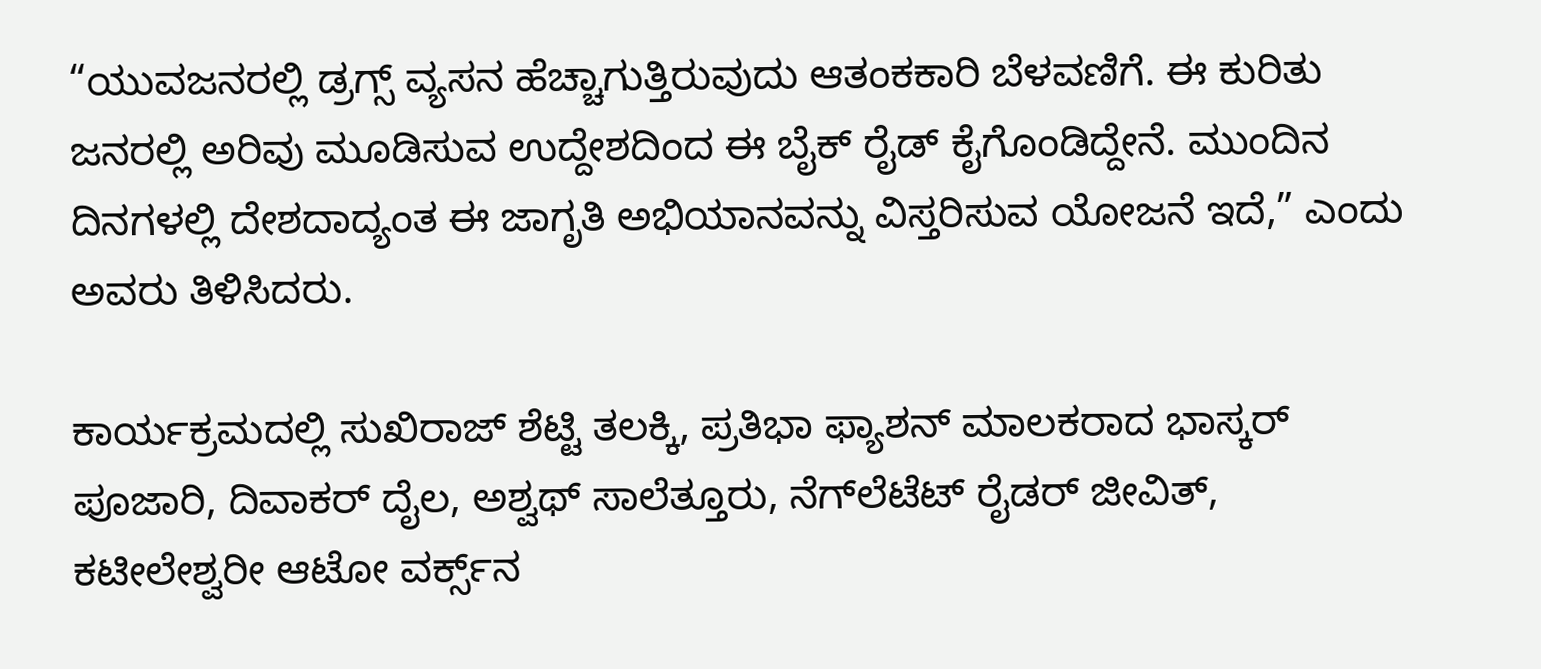“ಯುವಜನರಲ್ಲಿ ಡ್ರಗ್ಸ್ ವ್ಯಸನ ಹೆಚ್ಚಾಗುತ್ತಿರುವುದು ಆತಂಕಕಾರಿ ಬೆಳವಣಿಗೆ. ಈ ಕುರಿತು ಜನರಲ್ಲಿ ಅರಿವು ಮೂಡಿಸುವ ಉದ್ದೇಶದಿಂದ ಈ ಬೈಕ್ ರೈಡ್ ಕೈಗೊಂಡಿದ್ದೇನೆ. ಮುಂದಿನ ದಿನಗಳಲ್ಲಿ ದೇಶದಾದ್ಯಂತ ಈ ಜಾಗೃತಿ ಅಭಿಯಾನವನ್ನು ವಿಸ್ತರಿಸುವ ಯೋಜನೆ ಇದೆ,” ಎಂದು ಅವರು ತಿಳಿಸಿದರು.

ಕಾರ್ಯಕ್ರಮದಲ್ಲಿ ಸುಖಿರಾಜ್ ಶೆಟ್ಟಿ ತಲಕ್ಕಿ, ಪ್ರತಿಭಾ ಫ್ಯಾಶನ್ ಮಾಲಕರಾದ ಭಾಸ್ಕರ್ ಪೂಜಾರಿ, ದಿವಾಕರ್ ದೈಲ, ಅಶ್ವಥ್ ಸಾಲೆತ್ತೂರು, ನೆಗ್‌ಲೆಟೆಟ್ ರೈಡರ್ ಜೀವಿತ್, ಕಟೀಲೇಶ್ವರೀ ಆಟೋ ವರ್ಕ್ಸ್‌ನ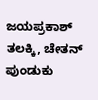ಜಯಪ್ರಕಾಶ್ ತಲಕ್ಕಿ, ಚೇತನ್ ಪುಂಡುಕು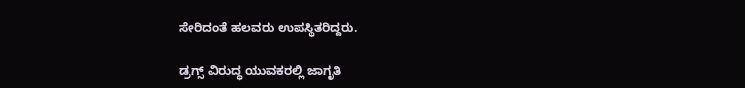ಸೇರಿದಂತೆ ಹಲವರು ಉಪಸ್ಥಿತರಿದ್ದರು.

ಡ್ರಗ್ಸ್ ವಿರುದ್ಧ ಯುವಕರಲ್ಲಿ ಜಾಗೃತಿ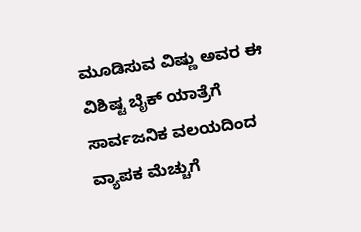ಮೂಡಿಸುವ ವಿಷ್ಣು ಅವರ ಈ ವಿಶಿಷ್ಟ ಬೈಕ್ ಯಾತ್ರೆಗೆ ಸಾರ್ವಜನಿಕ ವಲಯದಿಂದ ವ್ಯಾಪಕ ಮೆಚ್ಚುಗೆ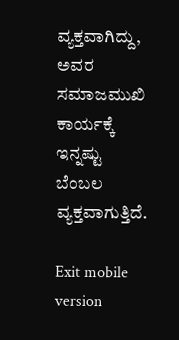ವ್ಯಕ್ತವಾಗಿದ್ದು, ಅವರ ಸಮಾಜಮುಖಿ ಕಾರ್ಯಕ್ಕೆ ಇನ್ನಷ್ಟು ಬೆಂಬಲ ವ್ಯಕ್ತವಾಗುತ್ತಿದೆ.

Exit mobile version